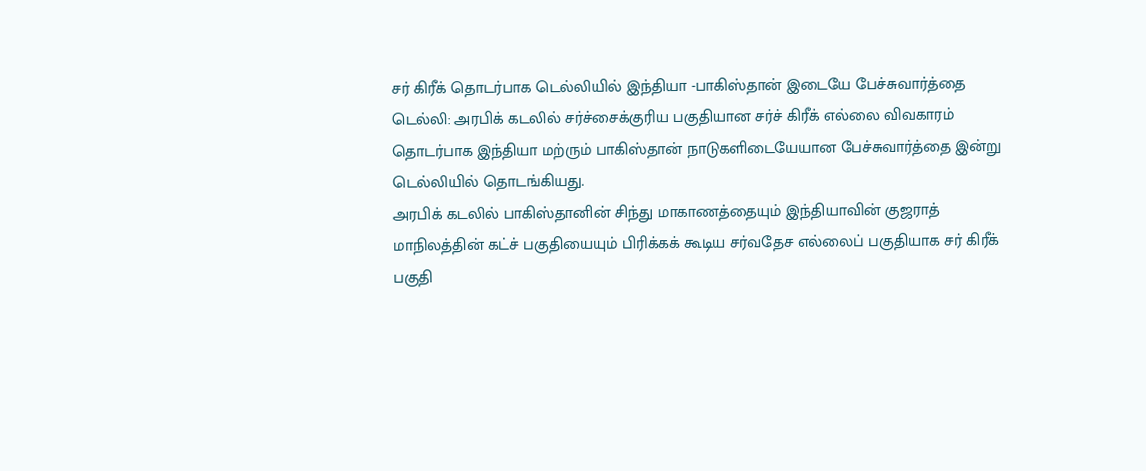சர் கிரீக் தொடர்பாக டெல்லியில் இந்தியா -பாகிஸ்தான் இடையே பேச்சுவார்த்தை
டெல்லி: அரபிக் கடலில் சர்ச்சைக்குரிய பகுதியான சர்ச் கிரீக் எல்லை விவகாரம் தொடர்பாக இந்தியா மற்ரும் பாகிஸ்தான் நாடுகளிடையேயான பேச்சுவார்த்தை இன்று டெல்லியில் தொடங்கியது.
அரபிக் கடலில் பாகிஸ்தானின் சிந்து மாகாணத்தையும் இந்தியாவின் குஜராத் மாநிலத்தின் கட்ச் பகுதியையும் பிரிக்கக் கூடிய சர்வதேச எல்லைப் பகுதியாக சர் கிரீக் பகுதி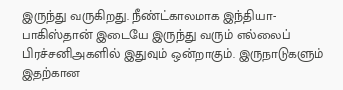இருந்து வருகிறது. நீண்ட்காலமாக இந்தியா- பாகிஸ்தான் இடையே இருந்து வரும் எல்லைப் பிரச்சனிஅகளில் இதுவும் ஒன்றாகும். இருநாடுகளும் இதற்கான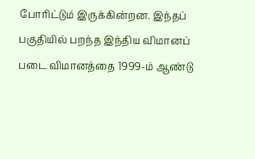போரிட்டும் இருக்கின்றன. இந்தப் பகுதியில் பறந்த இந்திய விமானப் படை விமானத்தை 1999-ம் ஆண்டு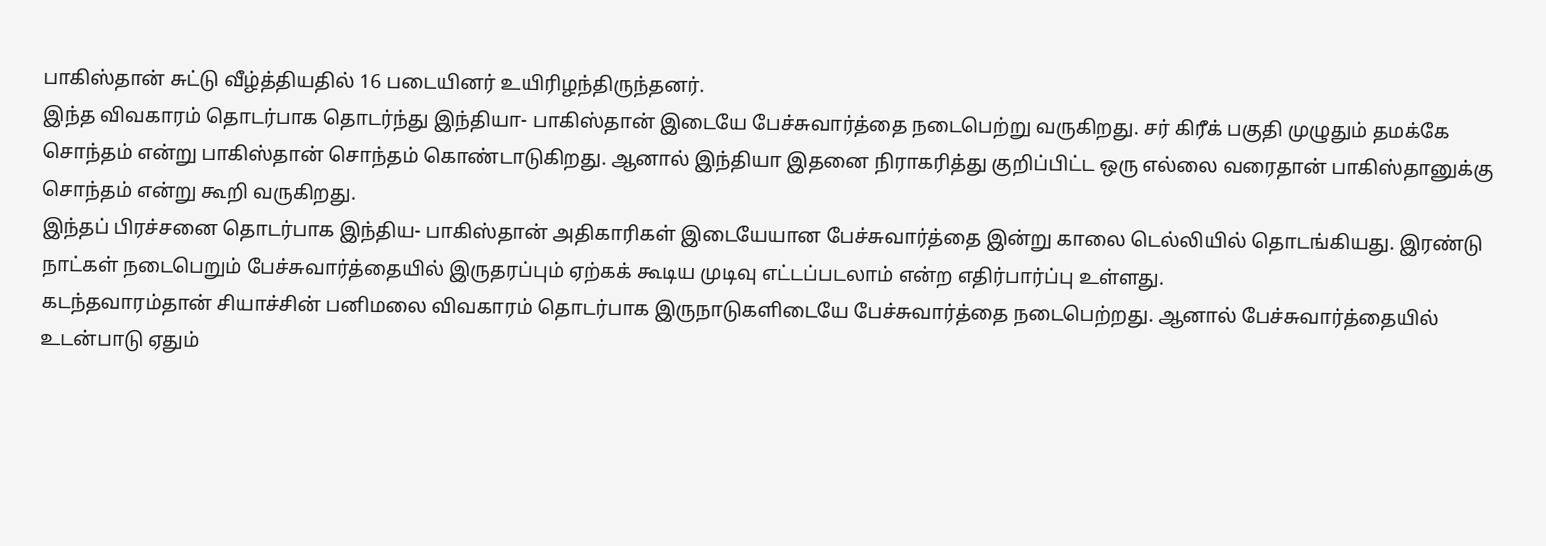பாகிஸ்தான் சுட்டு வீழ்த்தியதில் 16 படையினர் உயிரிழந்திருந்தனர்.
இந்த விவகாரம் தொடர்பாக தொடர்ந்து இந்தியா- பாகிஸ்தான் இடையே பேச்சுவார்த்தை நடைபெற்று வருகிறது. சர் கிரீக் பகுதி முழுதும் தமக்கே சொந்தம் என்று பாகிஸ்தான் சொந்தம் கொண்டாடுகிறது. ஆனால் இந்தியா இதனை நிராகரித்து குறிப்பிட்ட ஒரு எல்லை வரைதான் பாகிஸ்தானுக்கு சொந்தம் என்று கூறி வருகிறது.
இந்தப் பிரச்சனை தொடர்பாக இந்திய- பாகிஸ்தான் அதிகாரிகள் இடையேயான பேச்சுவார்த்தை இன்று காலை டெல்லியில் தொடங்கியது. இரண்டு நாட்கள் நடைபெறும் பேச்சுவார்த்தையில் இருதரப்பும் ஏற்கக் கூடிய முடிவு எட்டப்படலாம் என்ற எதிர்பார்ப்பு உள்ளது.
கடந்தவாரம்தான் சியாச்சின் பனிமலை விவகாரம் தொடர்பாக இருநாடுகளிடையே பேச்சுவார்த்தை நடைபெற்றது. ஆனால் பேச்சுவார்த்தையில் உடன்பாடு ஏதும்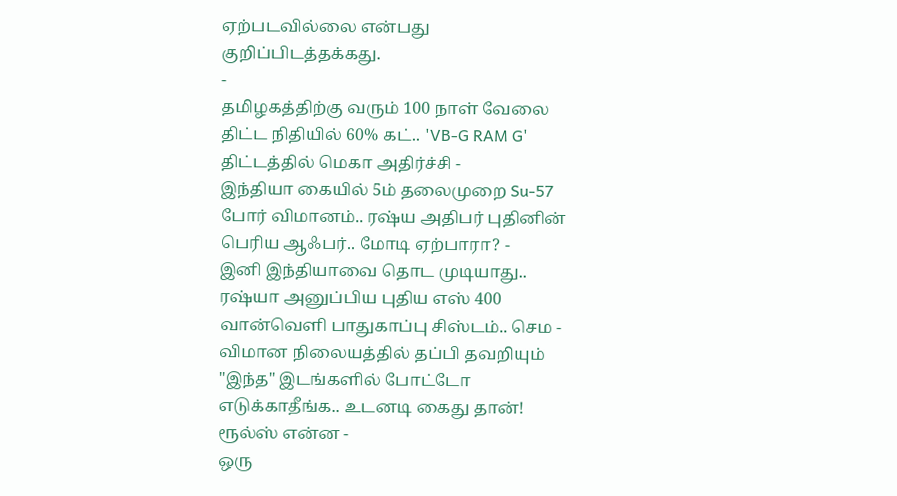ஏற்படவில்லை என்பது குறிப்பிடத்தக்கது.
-
தமிழகத்திற்கு வரும் 100 நாள் வேலை திட்ட நிதியில் 60% கட்.. 'VB-G RAM G' திட்டத்தில் மெகா அதிர்ச்சி -
இந்தியா கையில் 5ம் தலைமுறை Su-57 போர் விமானம்.. ரஷ்ய அதிபர் புதினின் பெரிய ஆஃபர்.. மோடி ஏற்பாரா? -
இனி இந்தியாவை தொட முடியாது.. ரஷ்யா அனுப்பிய புதிய எஸ் 400 வான்வெளி பாதுகாப்பு சிஸ்டம்.. செம -
விமான நிலையத்தில் தப்பி தவறியும் "இந்த" இடங்களில் போட்டோ எடுக்காதீங்க.. உடனடி கைது தான்! ரூல்ஸ் என்ன -
ஒரு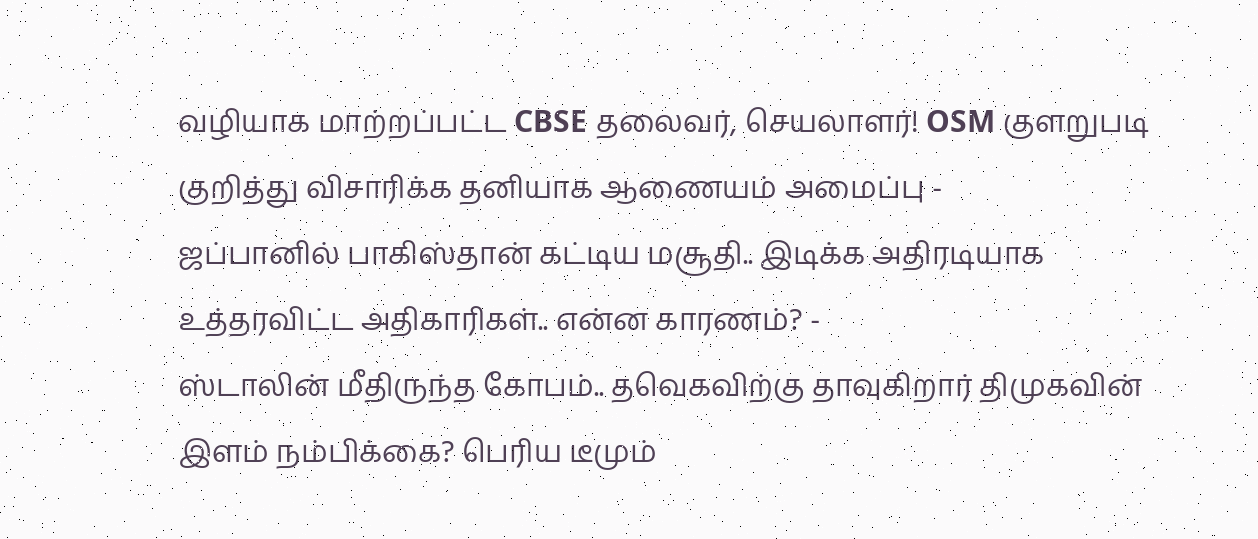வழியாக மாற்றப்பட்ட CBSE தலைவர், செயலாளர்! OSM குளறுபடி குறித்து விசாரிக்க தனியாக ஆணையம் அமைப்பு -
ஜப்பானில் பாகிஸ்தான் கட்டிய மசூதி.. இடிக்க அதிரடியாக உத்தரவிட்ட அதிகாரிகள்.. என்ன காரணம்? -
ஸ்டாலின் மீதிருந்த கோபம்.. தவெகவிற்கு தாவுகிறார் திமுகவின் இளம் நம்பிக்கை? பெரிய டீமும்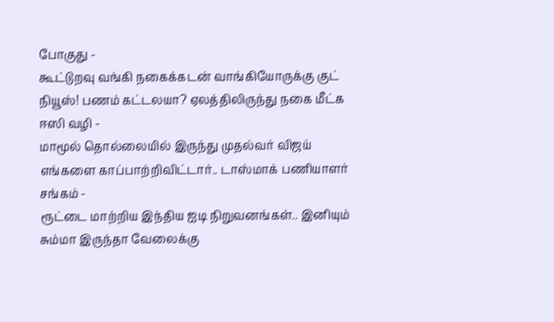போகுது -
கூட்டுறவு வங்கி நகைக்கடன் வாங்கியோருக்கு குட் நியூஸ்! பணம் கட்டலயா? ஏலத்திலிருந்து நகை மீட்க ஈஸி வழி -
மாமூல் தொல்லையில் இருந்து முதல்வர் விஜய் எங்களை காப்பாற்றிவிட்டார்.. டாஸ்மாக் பணியாளர் சங்கம் -
ரூட்டை மாற்றிய இந்திய ஐடி நிறுவனங்கள்.. இனியும் சும்மா இருந்தா வேலைக்கு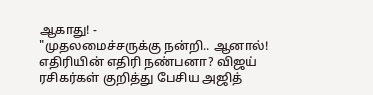ஆகாது! -
"முதலமைச்சருக்கு நன்றி.. ஆனால்! எதிரியின் எதிரி நண்பனா? விஜய் ரசிகர்கள் குறித்து பேசிய அஜித்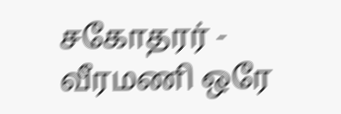சகோதரர் -
வீரமணி ஒரே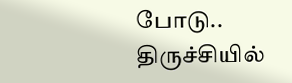போடு.. திருச்சியில்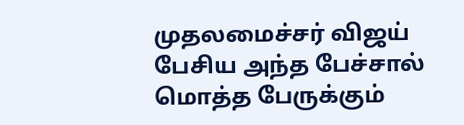முதலமைச்சர் விஜய் பேசிய அந்த பேச்சால் மொத்த பேருக்கும்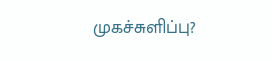முகச்சுளிப்பு?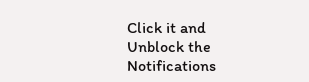Click it and Unblock the Notifications